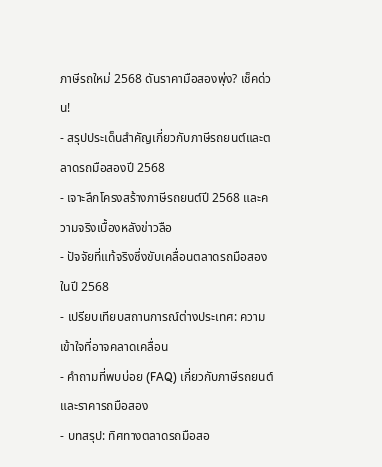ภาษีรถใหม่ 2568 ดันราคามือสองพุ่ง? เช็คด่วน!
- สรุปประเด็นสำคัญเกี่ยวกับภาษีรถยนต์และตลาดรถมือสองปี 2568
- เจาะลึกโครงสร้างภาษีรถยนต์ปี 2568 และความจริงเบื้องหลังข่าวลือ
- ปัจจัยที่แท้จริงซึ่งขับเคลื่อนตลาดรถมือสองในปี 2568
- เปรียบเทียบสถานการณ์ต่างประเทศ: ความเข้าใจที่อาจคลาดเคลื่อน
- คำถามที่พบบ่อย (FAQ) เกี่ยวกับภาษีรถยนต์และราคารถมือสอง
- บทสรุป: ทิศทางตลาดรถมือสอ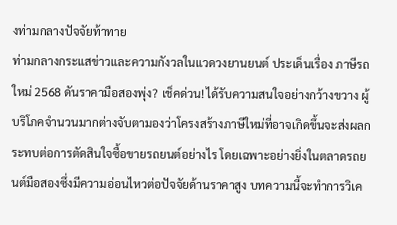งท่ามกลางปัจจัยท้าทาย
ท่ามกลางกระแสข่าวและความกังวลในแวดวงยานยนต์ ประเด็นเรื่อง ภาษีรถใหม่ 2568 ดันราคามือสองพุ่ง? เช็คด่วน! ได้รับความสนใจอย่างกว้างขวาง ผู้บริโภคจำนวนมากต่างจับตามองว่าโครงสร้างภาษีใหม่ที่อาจเกิดขึ้นจะส่งผลกระทบต่อการตัดสินใจซื้อขายรถยนต์อย่างไร โดยเฉพาะอย่างยิ่งในตลาดรถยนต์มือสองซึ่งมีความอ่อนไหวต่อปัจจัยด้านราคาสูง บทความนี้จะทำการวิเค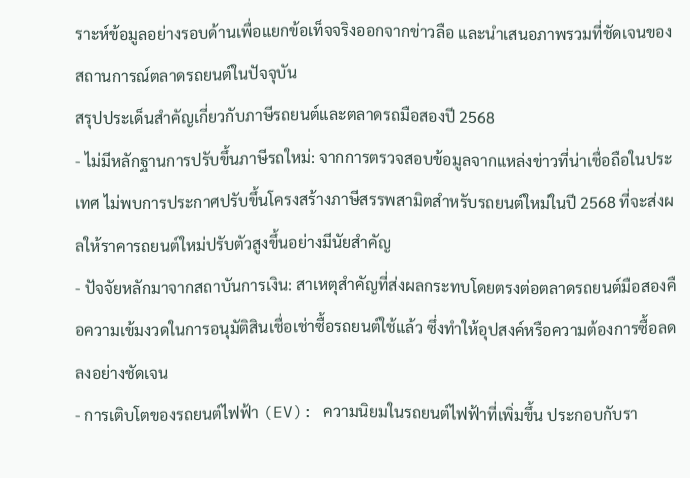ราะห์ข้อมูลอย่างรอบด้านเพื่อแยกข้อเท็จจริงออกจากข่าวลือ และนำเสนอภาพรวมที่ชัดเจนของสถานการณ์ตลาดรถยนต์ในปัจจุบัน
สรุปประเด็นสำคัญเกี่ยวกับภาษีรถยนต์และตลาดรถมือสองปี 2568
- ไม่มีหลักฐานการปรับขึ้นภาษีรถใหม่: จากการตรวจสอบข้อมูลจากแหล่งข่าวที่น่าเชื่อถือในประเทศ ไม่พบการประกาศปรับขึ้นโครงสร้างภาษีสรรพสามิตสำหรับรถยนต์ใหม่ในปี 2568 ที่จะส่งผลให้ราคารถยนต์ใหม่ปรับตัวสูงขึ้นอย่างมีนัยสำคัญ
- ปัจจัยหลักมาจากสถาบันการเงิน: สาเหตุสำคัญที่ส่งผลกระทบโดยตรงต่อตลาดรถยนต์มือสองคือความเข้มงวดในการอนุมัติสินเชื่อเช่าซื้อรถยนต์ใช้แล้ว ซึ่งทำให้อุปสงค์หรือความต้องการซื้อลดลงอย่างชัดเจน
- การเติบโตของรถยนต์ไฟฟ้า (EV): ความนิยมในรถยนต์ไฟฟ้าที่เพิ่มขึ้น ประกอบกับรา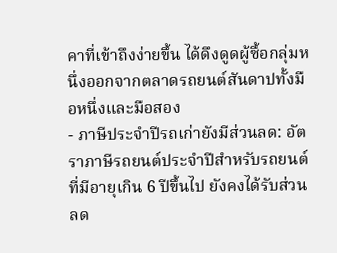คาที่เข้าถึงง่ายขึ้น ได้ดึงดูดผู้ซื้อกลุ่มหนึ่งออกจากตลาดรถยนต์สันดาปทั้งมือหนึ่งและมือสอง
- ภาษีประจำปีรถเก่ายังมีส่วนลด: อัตราภาษีรถยนต์ประจำปีสำหรับรถยนต์ที่มีอายุเกิน 6 ปีขึ้นไป ยังคงได้รับส่วนลด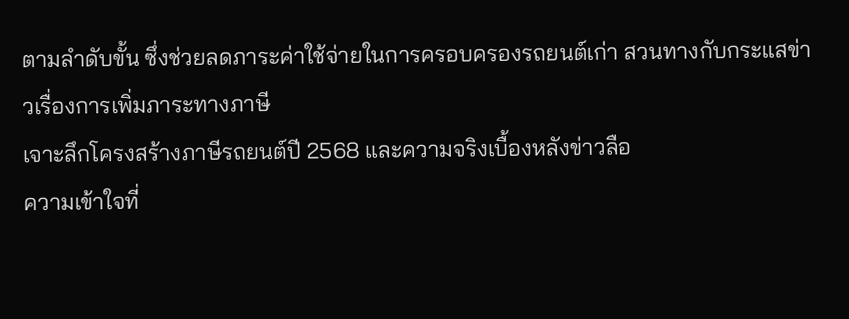ตามลำดับขั้น ซึ่งช่วยลดภาระค่าใช้จ่ายในการครอบครองรถยนต์เก่า สวนทางกับกระแสข่าวเรื่องการเพิ่มภาระทางภาษี
เจาะลึกโครงสร้างภาษีรถยนต์ปี 2568 และความจริงเบื้องหลังข่าวลือ
ความเข้าใจที่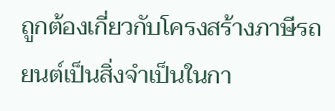ถูกต้องเกี่ยวกับโครงสร้างภาษีรถยนต์เป็นสิ่งจำเป็นในกา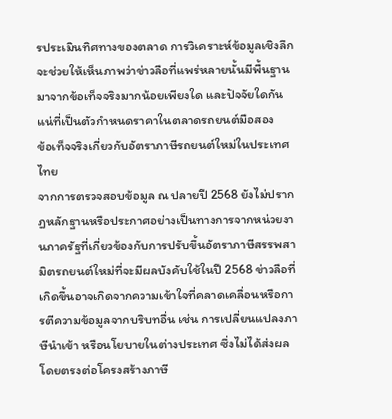รประเมินทิศทางของตลาด การวิเคราะห์ข้อมูลเชิงลึกจะช่วยให้เห็นภาพว่าข่าวลือที่แพร่หลายนั้นมีพื้นฐานมาจากข้อเท็จจริงมากน้อยเพียงใด และปัจจัยใดกันแน่ที่เป็นตัวกำหนดราคาในตลาดรถยนต์มือสอง
ข้อเท็จจริงเกี่ยวกับอัตราภาษีรถยนต์ใหม่ในประเทศไทย
จากการตรวจสอบข้อมูล ณ ปลายปี 2568 ยังไม่ปรากฏหลักฐานหรือประกาศอย่างเป็นทางการจากหน่วยงานภาครัฐที่เกี่ยวข้องกับการปรับขึ้นอัตราภาษีสรรพสามิตรถยนต์ใหม่ที่จะมีผลบังคับใช้ในปี 2568 ข่าวลือที่เกิดขึ้นอาจเกิดจากความเข้าใจที่คลาดเคลื่อนหรือการตีความข้อมูลจากบริบทอื่น เช่น การเปลี่ยนแปลงภาษีนำเข้า หรือนโยบายในต่างประเทศ ซึ่งไม่ได้ส่งผลโดยตรงต่อโครงสร้างภาษี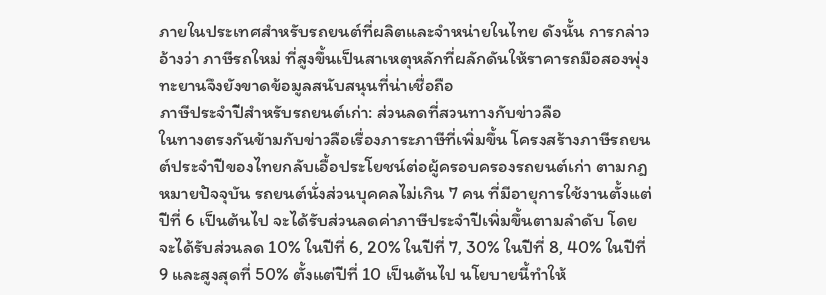ภายในประเทศสำหรับรถยนต์ที่ผลิตและจำหน่ายในไทย ดังนั้น การกล่าวอ้างว่า ภาษีรถใหม่ ที่สูงขึ้นเป็นสาเหตุหลักที่ผลักดันให้ราคารถมือสองพุ่งทะยานจึงยังขาดข้อมูลสนับสนุนที่น่าเชื่อถือ
ภาษีประจำปีสำหรับรถยนต์เก่า: ส่วนลดที่สวนทางกับข่าวลือ
ในทางตรงกันข้ามกับข่าวลือเรื่องภาระภาษีที่เพิ่มขึ้น โครงสร้างภาษีรถยนต์ประจำปีของไทยกลับเอื้อประโยชน์ต่อผู้ครอบครองรถยนต์เก่า ตามกฎหมายปัจจุบัน รถยนต์นั่งส่วนบุคคลไม่เกิน 7 คน ที่มีอายุการใช้งานตั้งแต่ปีที่ 6 เป็นต้นไป จะได้รับส่วนลดค่าภาษีประจำปีเพิ่มขึ้นตามลำดับ โดยจะได้รับส่วนลด 10% ในปีที่ 6, 20% ในปีที่ 7, 30% ในปีที่ 8, 40% ในปีที่ 9 และสูงสุดที่ 50% ตั้งแต่ปีที่ 10 เป็นต้นไป นโยบายนี้ทำให้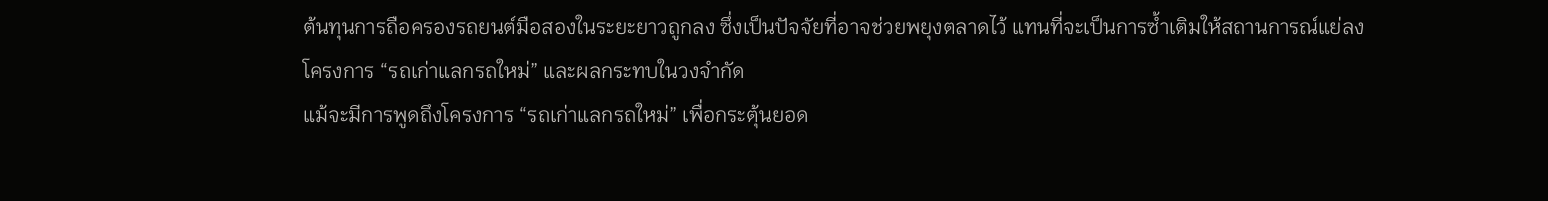ต้นทุนการถือครองรถยนต์มือสองในระยะยาวถูกลง ซึ่งเป็นปัจจัยที่อาจช่วยพยุงตลาดไว้ แทนที่จะเป็นการซ้ำเติมให้สถานการณ์แย่ลง
โครงการ “รถเก่าแลกรถใหม่” และผลกระทบในวงจำกัด
แม้จะมีการพูดถึงโครงการ “รถเก่าแลกรถใหม่” เพื่อกระตุ้นยอด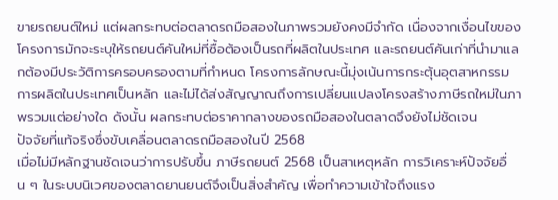ขายรถยนต์ใหม่ แต่ผลกระทบต่อตลาดรถมือสองในภาพรวมยังคงมีจำกัด เนื่องจากเงื่อนไขของโครงการมักจะระบุให้รถยนต์คันใหม่ที่ซื้อต้องเป็นรถที่ผลิตในประเทศ และรถยนต์คันเก่าที่นำมาแลกต้องมีประวัติการครอบครองตามที่กำหนด โครงการลักษณะนี้มุ่งเน้นการกระตุ้นอุตสาหกรรมการผลิตในประเทศเป็นหลัก และไม่ได้ส่งสัญญาณถึงการเปลี่ยนแปลงโครงสร้างภาษีรถใหม่ในภาพรวมแต่อย่างใด ดังนั้น ผลกระทบต่อราคากลางของรถมือสองในตลาดจึงยังไม่ชัดเจน
ปัจจัยที่แท้จริงซึ่งขับเคลื่อนตลาดรถมือสองในปี 2568
เมื่อไม่มีหลักฐานชัดเจนว่าการปรับขึ้น ภาษีรถยนต์ 2568 เป็นสาเหตุหลัก การวิเคราะห์ปัจจัยอื่น ๆ ในระบบนิเวศของตลาดยานยนต์จึงเป็นสิ่งสำคัญ เพื่อทำความเข้าใจถึงแรง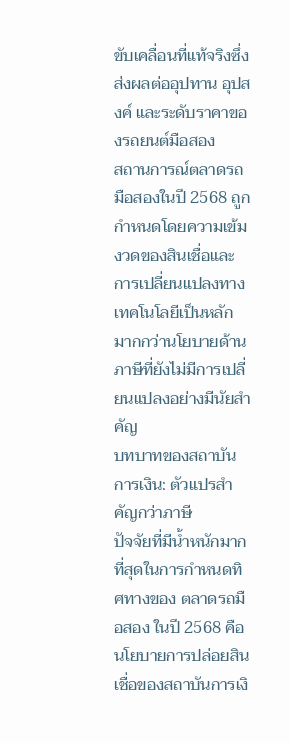ขับเคลื่อนที่แท้จริงซึ่งส่งผลต่ออุปทาน อุปสงค์ และระดับราคาของรถยนต์มือสอง
สถานการณ์ตลาดรถมือสองในปี 2568 ถูกกำหนดโดยความเข้มงวดของสินเชื่อและการเปลี่ยนแปลงทางเทคโนโลยีเป็นหลัก มากกว่านโยบายด้านภาษีที่ยังไม่มีการเปลี่ยนแปลงอย่างมีนัยสำคัญ
บทบาทของสถาบันการเงิน: ตัวแปรสำคัญกว่าภาษี
ปัจจัยที่มีน้ำหนักมากที่สุดในการกำหนดทิศทางของ ตลาดรถมือสอง ในปี 2568 คือนโยบายการปล่อยสินเชื่อของสถาบันการเงิ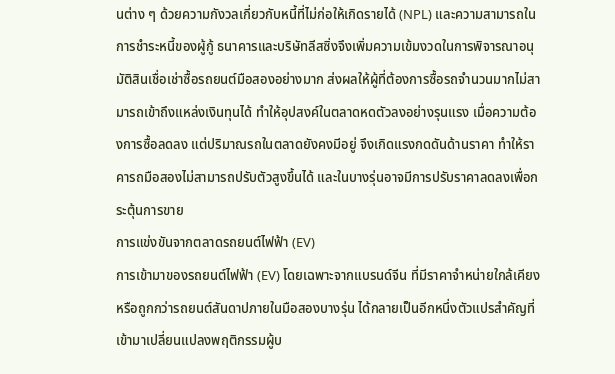นต่าง ๆ ด้วยความกังวลเกี่ยวกับหนี้ที่ไม่ก่อให้เกิดรายได้ (NPL) และความสามารถในการชำระหนี้ของผู้กู้ ธนาคารและบริษัทลีสซิ่งจึงเพิ่มความเข้มงวดในการพิจารณาอนุมัติสินเชื่อเช่าซื้อรถยนต์มือสองอย่างมาก ส่งผลให้ผู้ที่ต้องการซื้อรถจำนวนมากไม่สามารถเข้าถึงแหล่งเงินทุนได้ ทำให้อุปสงค์ในตลาดหดตัวลงอย่างรุนแรง เมื่อความต้องการซื้อลดลง แต่ปริมาณรถในตลาดยังคงมีอยู่ จึงเกิดแรงกดดันด้านราคา ทำให้ราคารถมือสองไม่สามารถปรับตัวสูงขึ้นได้ และในบางรุ่นอาจมีการปรับราคาลดลงเพื่อกระตุ้นการขาย
การแข่งขันจากตลาดรถยนต์ไฟฟ้า (EV)
การเข้ามาของรถยนต์ไฟฟ้า (EV) โดยเฉพาะจากแบรนด์จีน ที่มีราคาจำหน่ายใกล้เคียงหรือถูกกว่ารถยนต์สันดาปภายในมือสองบางรุ่น ได้กลายเป็นอีกหนึ่งตัวแปรสำคัญที่เข้ามาเปลี่ยนแปลงพฤติกรรมผู้บ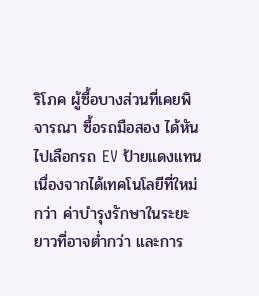ริโภค ผู้ซื้อบางส่วนที่เคยพิจารณา ซื้อรถมือสอง ได้หันไปเลือกรถ EV ป้ายแดงแทน เนื่องจากได้เทคโนโลยีที่ใหม่กว่า ค่าบำรุงรักษาในระยะยาวที่อาจต่ำกว่า และการ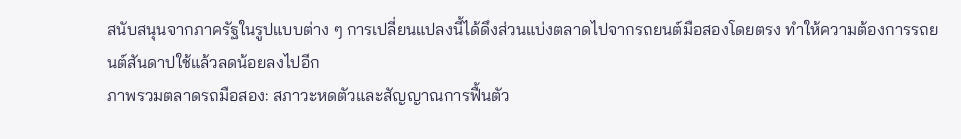สนับสนุนจากภาครัฐในรูปแบบต่าง ๆ การเปลี่ยนแปลงนี้ได้ดึงส่วนแบ่งตลาดไปจากรถยนต์มือสองโดยตรง ทำให้ความต้องการรถยนต์สันดาปใช้แล้วลดน้อยลงไปอีก
ภาพรวมตลาดรถมือสอง: สภาวะหดตัวและสัญญาณการฟื้นตัว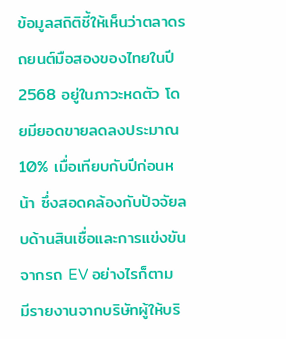ข้อมูลสถิติชี้ให้เห็นว่าตลาดรถยนต์มือสองของไทยในปี 2568 อยู่ในภาวะหดตัว โดยมียอดขายลดลงประมาณ 10% เมื่อเทียบกับปีก่อนหน้า ซึ่งสอดคล้องกับปัจจัยลบด้านสินเชื่อและการแข่งขันจากรถ EV อย่างไรก็ตาม มีรายงานจากบริษัทผู้ให้บริ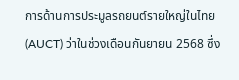การด้านการประมูลรถยนต์รายใหญ่ในไทย (AUCT) ว่าในช่วงเดือนกันยายน 2568 ซึ่ง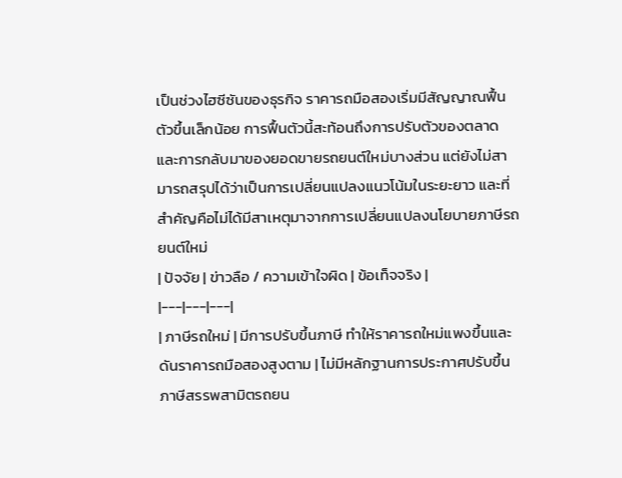เป็นช่วงไฮซีซันของธุรกิจ ราคารถมือสองเริ่มมีสัญญาณฟื้นตัวขึ้นเล็กน้อย การฟื้นตัวนี้สะท้อนถึงการปรับตัวของตลาดและการกลับมาของยอดขายรถยนต์ใหม่บางส่วน แต่ยังไม่สามารถสรุปได้ว่าเป็นการเปลี่ยนแปลงแนวโน้มในระยะยาว และที่สำคัญคือไม่ได้มีสาเหตุมาจากการเปลี่ยนแปลงนโยบายภาษีรถยนต์ใหม่
| ปัจจัย | ข่าวลือ / ความเข้าใจผิด | ข้อเท็จจริง |
|---|---|---|
| ภาษีรถใหม่ | มีการปรับขึ้นภาษี ทำให้ราคารถใหม่แพงขึ้นและดันราคารถมือสองสูงตาม | ไม่มีหลักฐานการประกาศปรับขึ้นภาษีสรรพสามิตรถยน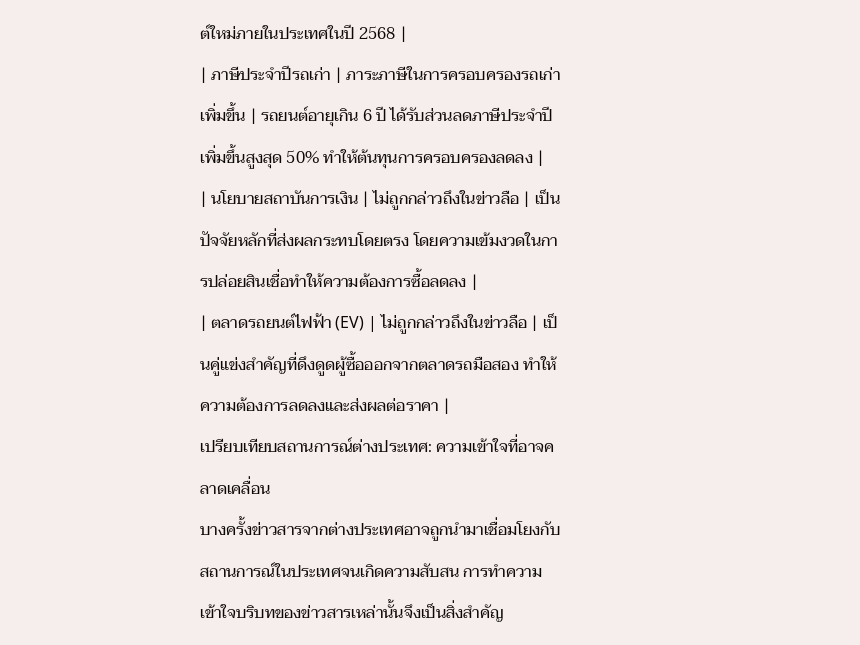ต์ใหม่ภายในประเทศในปี 2568 |
| ภาษีประจำปีรถเก่า | ภาระภาษีในการครอบครองรถเก่าเพิ่มขึ้น | รถยนต์อายุเกิน 6 ปี ได้รับส่วนลดภาษีประจำปีเพิ่มขึ้นสูงสุด 50% ทำให้ต้นทุนการครอบครองลดลง |
| นโยบายสถาบันการเงิน | ไม่ถูกกล่าวถึงในข่าวลือ | เป็นปัจจัยหลักที่ส่งผลกระทบโดยตรง โดยความเข้มงวดในการปล่อยสินเชื่อทำให้ความต้องการซื้อลดลง |
| ตลาดรถยนต์ไฟฟ้า (EV) | ไม่ถูกกล่าวถึงในข่าวลือ | เป็นคู่แข่งสำคัญที่ดึงดูดผู้ซื้อออกจากตลาดรถมือสอง ทำให้ความต้องการลดลงและส่งผลต่อราคา |
เปรียบเทียบสถานการณ์ต่างประเทศ: ความเข้าใจที่อาจคลาดเคลื่อน
บางครั้งข่าวสารจากต่างประเทศอาจถูกนำมาเชื่อมโยงกับสถานการณ์ในประเทศจนเกิดความสับสน การทำความเข้าใจบริบทของข่าวสารเหล่านั้นจึงเป็นสิ่งสำคัญ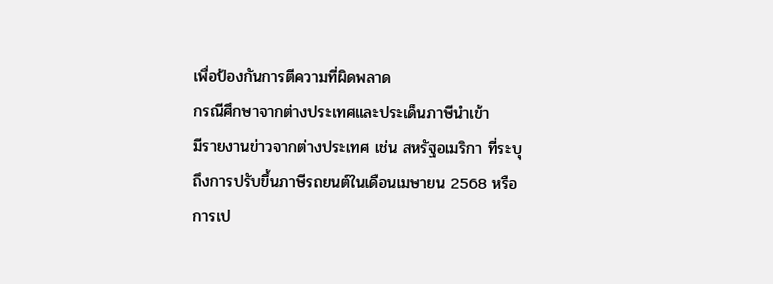เพื่อป้องกันการตีความที่ผิดพลาด
กรณีศึกษาจากต่างประเทศและประเด็นภาษีนำเข้า
มีรายงานข่าวจากต่างประเทศ เช่น สหรัฐอเมริกา ที่ระบุถึงการปรับขึ้นภาษีรถยนต์ในเดือนเมษายน 2568 หรือการเป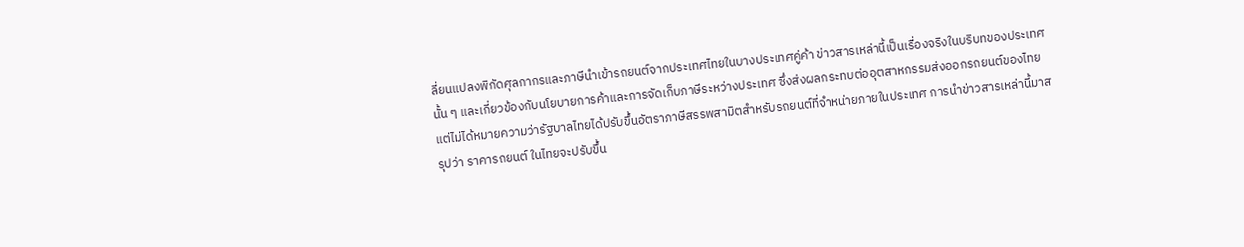ลี่ยนแปลงพิกัดศุลกากรและภาษีนำเข้ารถยนต์จากประเทศไทยในบางประเทศคู่ค้า ข่าวสารเหล่านี้เป็นเรื่องจริงในบริบทของประเทศนั้น ๆ และเกี่ยวข้องกับนโยบายการค้าและการจัดเก็บภาษีระหว่างประเทศ ซึ่งส่งผลกระทบต่ออุตสาหกรรมส่งออกรถยนต์ของไทย แต่ไม่ได้หมายความว่ารัฐบาลไทยได้ปรับขึ้นอัตราภาษีสรรพสามิตสำหรับรถยนต์ที่จำหน่ายภายในประเทศ การนำข่าวสารเหล่านี้มาสรุปว่า ราคารถยนต์ ในไทยจะปรับขึ้น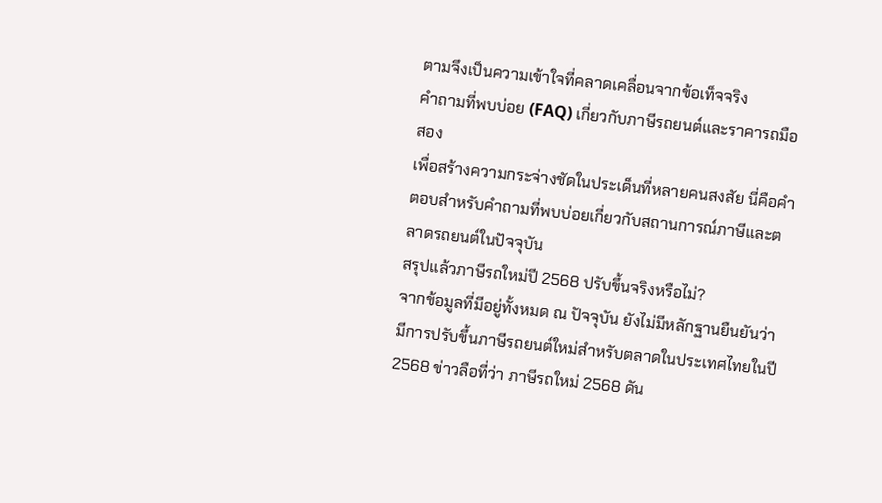ตามจึงเป็นความเข้าใจที่คลาดเคลื่อนจากข้อเท็จจริง
คำถามที่พบบ่อย (FAQ) เกี่ยวกับภาษีรถยนต์และราคารถมือสอง
เพื่อสร้างความกระจ่างชัดในประเด็นที่หลายคนสงสัย นี่คือคำตอบสำหรับคำถามที่พบบ่อยเกี่ยวกับสถานการณ์ภาษีและตลาดรถยนต์ในปัจจุบัน
สรุปแล้วภาษีรถใหม่ปี 2568 ปรับขึ้นจริงหรือไม่?
จากข้อมูลที่มีอยู่ทั้งหมด ณ ปัจจุบัน ยังไม่มีหลักฐานยืนยันว่ามีการปรับขึ้นภาษีรถยนต์ใหม่สำหรับตลาดในประเทศไทยในปี 2568 ข่าวลือที่ว่า ภาษีรถใหม่ 2568 ดัน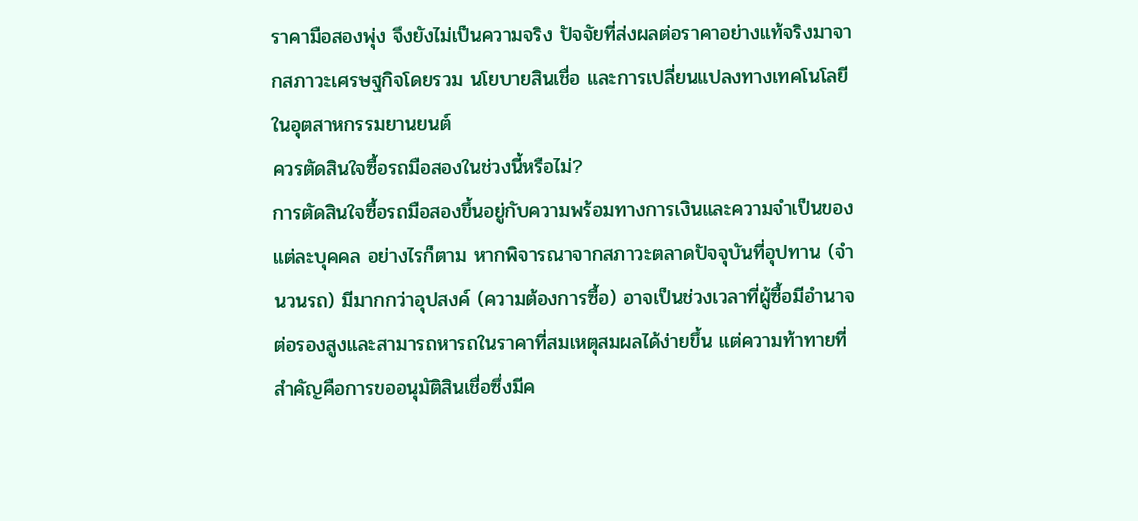ราคามือสองพุ่ง จึงยังไม่เป็นความจริง ปัจจัยที่ส่งผลต่อราคาอย่างแท้จริงมาจากสภาวะเศรษฐกิจโดยรวม นโยบายสินเชื่อ และการเปลี่ยนแปลงทางเทคโนโลยีในอุตสาหกรรมยานยนต์
ควรตัดสินใจซื้อรถมือสองในช่วงนี้หรือไม่?
การตัดสินใจซื้อรถมือสองขึ้นอยู่กับความพร้อมทางการเงินและความจำเป็นของแต่ละบุคคล อย่างไรก็ตาม หากพิจารณาจากสภาวะตลาดปัจจุบันที่อุปทาน (จำนวนรถ) มีมากกว่าอุปสงค์ (ความต้องการซื้อ) อาจเป็นช่วงเวลาที่ผู้ซื้อมีอำนาจต่อรองสูงและสามารถหารถในราคาที่สมเหตุสมผลได้ง่ายขึ้น แต่ความท้าทายที่สำคัญคือการขออนุมัติสินเชื่อซึ่งมีค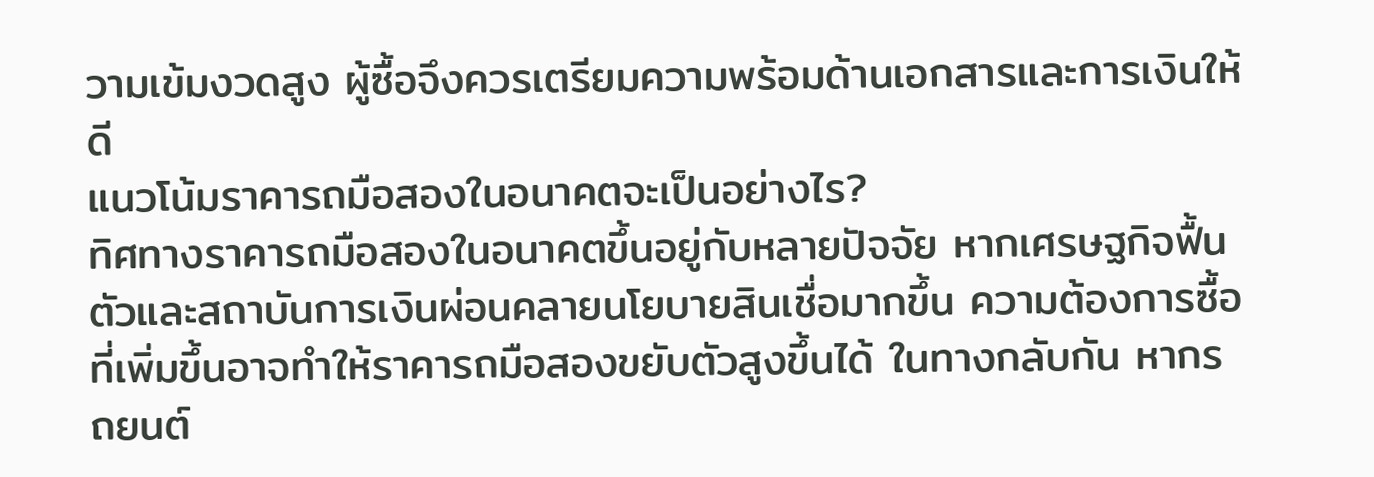วามเข้มงวดสูง ผู้ซื้อจึงควรเตรียมความพร้อมด้านเอกสารและการเงินให้ดี
แนวโน้มราคารถมือสองในอนาคตจะเป็นอย่างไร?
ทิศทางราคารถมือสองในอนาคตขึ้นอยู่กับหลายปัจจัย หากเศรษฐกิจฟื้นตัวและสถาบันการเงินผ่อนคลายนโยบายสินเชื่อมากขึ้น ความต้องการซื้อที่เพิ่มขึ้นอาจทำให้ราคารถมือสองขยับตัวสูงขึ้นได้ ในทางกลับกัน หากรถยนต์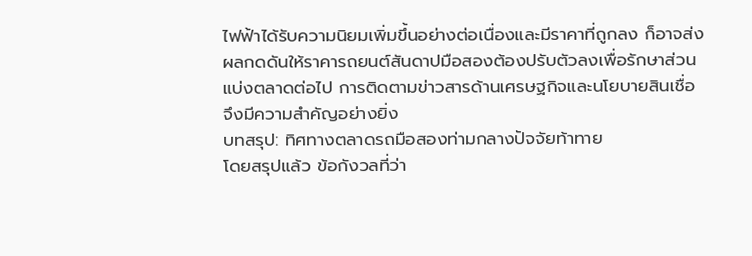ไฟฟ้าได้รับความนิยมเพิ่มขึ้นอย่างต่อเนื่องและมีราคาที่ถูกลง ก็อาจส่งผลกดดันให้ราคารถยนต์สันดาปมือสองต้องปรับตัวลงเพื่อรักษาส่วนแบ่งตลาดต่อไป การติดตามข่าวสารด้านเศรษฐกิจและนโยบายสินเชื่อจึงมีความสำคัญอย่างยิ่ง
บทสรุป: ทิศทางตลาดรถมือสองท่ามกลางปัจจัยท้าทาย
โดยสรุปแล้ว ข้อกังวลที่ว่า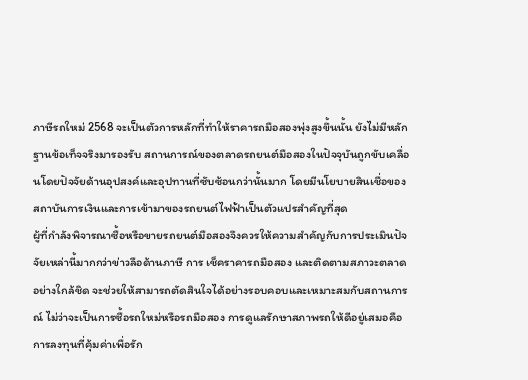ภาษีรถใหม่ 2568 จะเป็นตัวการหลักที่ทำให้ราคารถมือสองพุ่งสูงขึ้นนั้น ยังไม่มีหลักฐานข้อเท็จจริงมารองรับ สถานการณ์ของตลาดรถยนต์มือสองในปัจจุบันถูกขับเคลื่อนโดยปัจจัยด้านอุปสงค์และอุปทานที่ซับซ้อนกว่านั้นมาก โดยมีนโยบายสินเชื่อของสถาบันการเงินและการเข้ามาของรถยนต์ไฟฟ้าเป็นตัวแปรสำคัญที่สุด
ผู้ที่กำลังพิจารณาซื้อหรือขายรถยนต์มือสองจึงควรให้ความสำคัญกับการประเมินปัจจัยเหล่านี้มากกว่าข่าวลือด้านภาษี การ เช็คราคารถมือสอง และติดตามสภาวะตลาดอย่างใกล้ชิด จะช่วยให้สามารถตัดสินใจได้อย่างรอบคอบและเหมาะสมกับสถานการณ์ ไม่ว่าจะเป็นการซื้อรถใหม่หรือรถมือสอง การดูแลรักษาสภาพรถให้ดีอยู่เสมอคือการลงทุนที่คุ้มค่าเพื่อรัก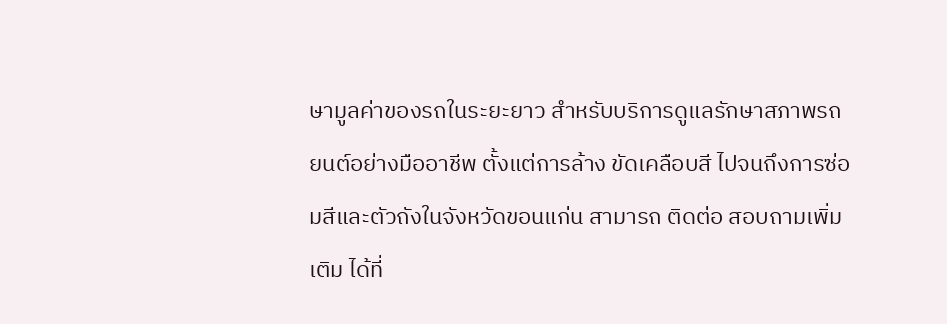ษามูลค่าของรถในระยะยาว สำหรับบริการดูแลรักษาสภาพรถยนต์อย่างมืออาชีพ ตั้งแต่การล้าง ขัดเคลือบสี ไปจนถึงการซ่อมสีและตัวถังในจังหวัดขอนแก่น สามารถ ติดต่อ สอบถามเพิ่มเติม ได้ที่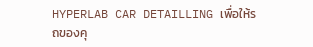HYPERLAB CAR DETAILLING เพื่อให้รถของคุ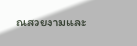ณสวยงามและ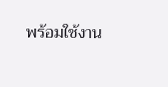พร้อมใช้งาน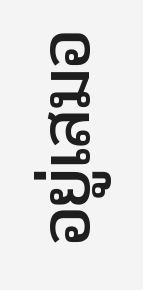อยู่เสมอ